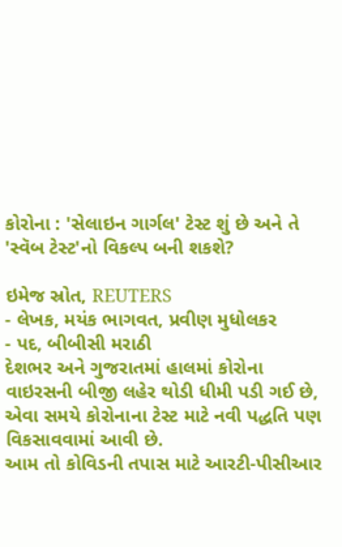કોરોના : 'સેલાઇન ગાર્ગલ' ટેસ્ટ શું છે અને તે 'સ્વૅબ ટેસ્ટ'નો વિકલ્પ બની શકશે?

ઇમેજ સ્રોત, REUTERS
- લેખક, મયંક ભાગવત, પ્રવીણ મુધોલકર
- પદ, બીબીસી મરાઠી
દેશભર અને ગુજરાતમાં હાલમાં કોરોના વાઇરસની બીજી લહેર થોડી ધીમી પડી ગઈ છે, એવા સમયે કોરોનાના ટેસ્ટ માટે નવી પદ્ધતિ પણ વિકસાવવામાં આવી છે.
આમ તો કોવિડની તપાસ માટે આરટી-પીસીઆર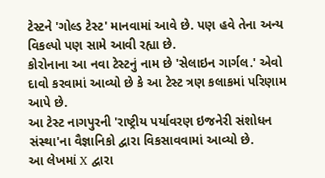ટેસ્ટને 'ગોલ્ડ ટેસ્ટ' માનવામાં આવે છે. પણ હવે તેના અન્ય વિકલ્પો પણ સામે આવી રહ્યા છે.
કોરોનાના આ નવા ટેસ્ટનું નામ છે 'સેલાઇન ગાર્ગલ.' એવો દાવો કરવામાં આવ્યો છે કે આ ટેસ્ટ ત્રણ કલાકમાં પરિણામ આપે છે.
આ ટેસ્ટ નાગપુરની 'રાષ્ટ્રીય પર્યાવરણ ઇજનેરી સંશોધન સંસ્થા'ના વૈજ્ઞાનિકો દ્વારા વિકસાવવામાં આવ્યો છે.
આ લેખમાં X દ્વારા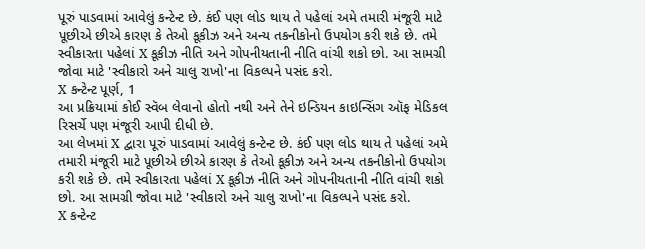પૂરું પાડવામાં આવેલું કન્ટેન્ટ છે. કંઈ પણ લોડ થાય તે પહેલાં અમે તમારી મંજૂરી માટે પૂછીએ છીએ કારણ કે તેઓ કૂકીઝ અને અન્ય તકનીકોનો ઉપયોગ કરી શકે છે. તમે સ્વીકારતા પહેલાં X કૂકીઝ નીતિ અને ગોપનીયતાની નીતિ વાંચી શકો છો. આ સામગ્રી જોવા માટે 'સ્વીકારો અને ચાલુ રાખો'ના વિકલ્પને પસંદ કરો.
X કન્ટેન્ટ પૂર્ણ, 1
આ પ્રક્રિયામાં કોઈ સ્વૅબ લેવાનો હોતો નથી અને તેને ઇન્ડિયન કાઇન્સિંગ ઑફ મેડિકલ રિસર્ચે પણ મંજૂરી આપી દીધી છે.
આ લેખમાં X દ્વારા પૂરું પાડવામાં આવેલું કન્ટેન્ટ છે. કંઈ પણ લોડ થાય તે પહેલાં અમે તમારી મંજૂરી માટે પૂછીએ છીએ કારણ કે તેઓ કૂકીઝ અને અન્ય તકનીકોનો ઉપયોગ કરી શકે છે. તમે સ્વીકારતા પહેલાં X કૂકીઝ નીતિ અને ગોપનીયતાની નીતિ વાંચી શકો છો. આ સામગ્રી જોવા માટે 'સ્વીકારો અને ચાલુ રાખો'ના વિકલ્પને પસંદ કરો.
X કન્ટેન્ટ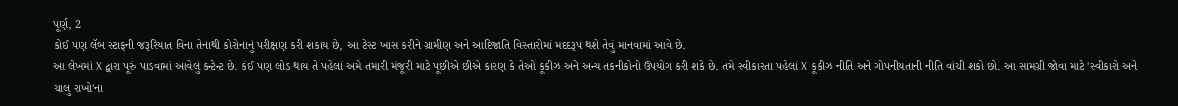પૂર્ણ, 2
કોઈ પણ લૅબ સ્ટાફની જરૂરિયાત વિના તેનાથી કોરોનાનું પરીક્ષણ કરી શકાય છે, આ ટેસ્ટ ખાસ કરીને ગ્રામીણ અને આદિજાતિ વિસ્તારોમાં મદદરૂપ થશે તેવું માનવામાં આવે છે.
આ લેખમાં X દ્વારા પૂરું પાડવામાં આવેલું કન્ટેન્ટ છે. કંઈ પણ લોડ થાય તે પહેલાં અમે તમારી મંજૂરી માટે પૂછીએ છીએ કારણ કે તેઓ કૂકીઝ અને અન્ય તકનીકોનો ઉપયોગ કરી શકે છે. તમે સ્વીકારતા પહેલાં X કૂકીઝ નીતિ અને ગોપનીયતાની નીતિ વાંચી શકો છો. આ સામગ્રી જોવા માટે 'સ્વીકારો અને ચાલુ રાખો'ના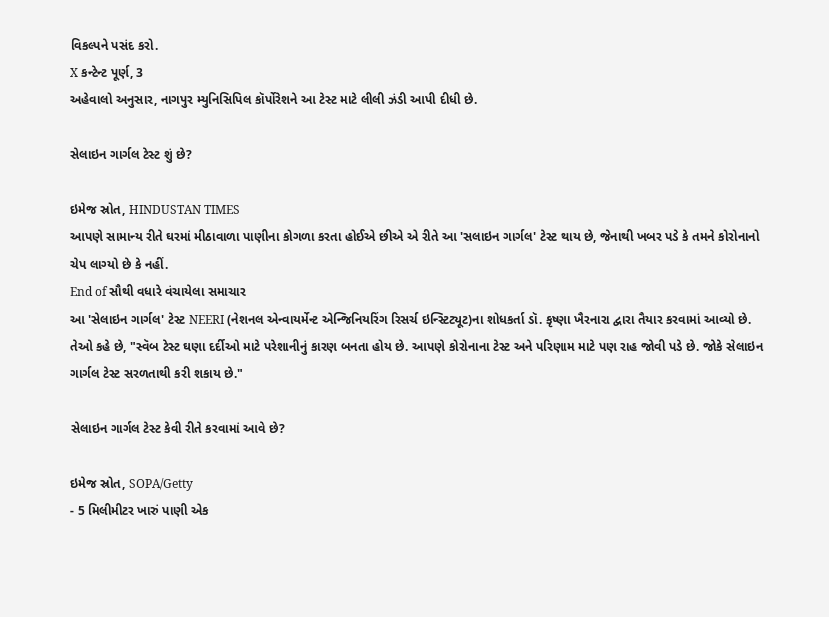વિકલ્પને પસંદ કરો.
X કન્ટેન્ટ પૂર્ણ, 3
અહેવાલો અનુસાર, નાગપુર મ્યુનિસિપિલ કૉર્પોરેશને આ ટેસ્ટ માટે લીલી ઝંડી આપી દીધી છે.

સેલાઇન ગાર્ગલ ટેસ્ટ શું છે?

ઇમેજ સ્રોત, HINDUSTAN TIMES
આપણે સામાન્ય રીતે ઘરમાં મીઠાવાળા પાણીના કોગળા કરતા હોઈએ છીએ એ રીતે આ 'સલાઇન ગાર્ગલ' ટેસ્ટ થાય છે, જેનાથી ખબર પડે કે તમને કોરોનાનો ચેપ લાગ્યો છે કે નહીં.
End of સૌથી વધારે વંચાયેલા સમાચાર
આ 'સેલાઇન ગાર્ગલ' ટેસ્ટ NEERI (નેશનલ એન્વાયર્મેન્ટ એન્જિનિયરિંગ રિસર્ચ ઇન્સ્ટિટ્યૂટ)ના શોધકર્તા ડૉ. કૃષ્ણા ખૈરનારા દ્વારા તૈયાર કરવામાં આવ્યો છે.
તેઓ કહે છે, "સ્વૅબ ટેસ્ટ ઘણા દર્દીઓ માટે પરેશાનીનું કારણ બનતા હોય છે. આપણે કોરોનાના ટેસ્ટ અને પરિણામ માટે પણ રાહ જોવી પડે છે. જોકે સેલાઇન ગાર્ગલ ટેસ્ટ સરળતાથી કરી શકાય છે."

સેલાઇન ગાર્ગલ ટેસ્ટ કેવી રીતે કરવામાં આવે છે?

ઇમેજ સ્રોત, SOPA/Getty
- 5 મિલીમીટર ખારું પાણી એક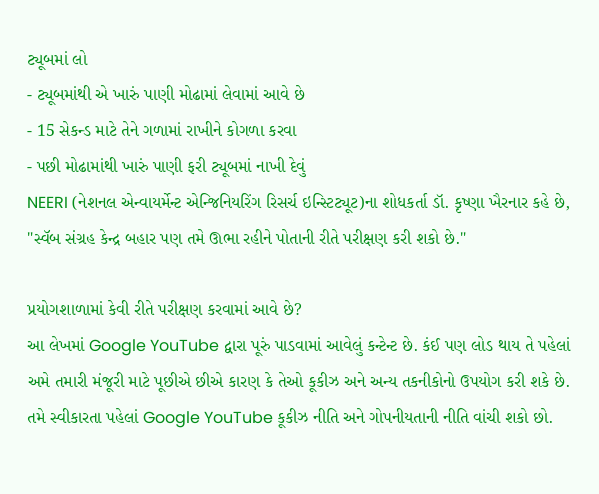ટ્યૂબમાં લો
- ટ્યૂબમાંથી એ ખારું પાણી મોઢામાં લેવામાં આવે છે
- 15 સેકન્ડ માટે તેને ગળામાં રાખીને કોગળા કરવા
- પછી મોઢામાંથી ખારું પાણી ફરી ટ્યૂબમાં નાખી દેવું
NEERI (નેશનલ એન્વાયર્મેન્ટ એન્જિનિયરિંગ રિસર્ચ ઇન્સ્ટિટ્યૂટ)ના શોધકર્તા ડૉ. કૃષ્ણા ખૈરનાર કહે છે, "સ્વૅબ સંગ્રહ કેન્દ્ર બહાર પણ તમે ઊભા રહીને પોતાની રીતે પરીક્ષણ કરી શકો છે."

પ્રયોગશાળામાં કેવી રીતે પરીક્ષણ કરવામાં આવે છે?
આ લેખમાં Google YouTube દ્વારા પૂરું પાડવામાં આવેલું કન્ટેન્ટ છે. કંઈ પણ લોડ થાય તે પહેલાં અમે તમારી મંજૂરી માટે પૂછીએ છીએ કારણ કે તેઓ કૂકીઝ અને અન્ય તકનીકોનો ઉપયોગ કરી શકે છે. તમે સ્વીકારતા પહેલાં Google YouTube કૂકીઝ નીતિ અને ગોપનીયતાની નીતિ વાંચી શકો છો.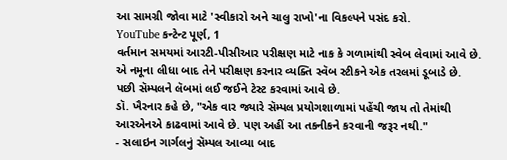આ સામગ્રી જોવા માટે 'સ્વીકારો અને ચાલુ રાખો'ના વિકલ્પને પસંદ કરો.
YouTube કન્ટેન્ટ પૂર્ણ, 1
વર્તમાન સમયમાં આરટી-પીસીઆર પરીક્ષણ માટે નાક કે ગળામાંથી સ્વેબ લેવામાં આવે છે.
એ નમૂના લીધા બાદ તેને પરીક્ષણ કરનાર વ્યક્તિ સ્વૅબ સ્ટીકને એક તરલમાં ડૂબાડે છે. પછી સૅમ્પલને લૅબમાં લઈ જઈને ટેસ્ટ કરવામાં આવે છે.
ડૉ. ખૈરનાર કહે છે, "એક વાર જ્યારે સૅમ્પલ પ્રયોગશાળામાં પહેંચી જાય તો તેમાંથી આરએનએ કાઢવામાં આવે છે. પણ અહીં આ તકનીકને કરવાની જરૂર નથી."
- સલાઇન ગાર્ગલનું સૅમ્પલ આવ્યા બાદ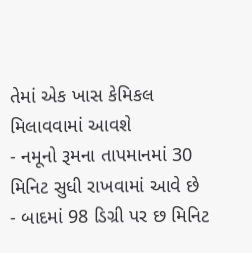તેમાં એક ખાસ કેમિકલ મિલાવવામાં આવશે
- નમૂનો રૂમના તાપમાનમાં 30 મિનિટ સુધી રાખવામાં આવે છે
- બાદમાં 98 ડિગ્રી પર છ મિનિટ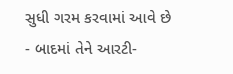સુધી ગરમ કરવામાં આવે છે
- બાદમાં તેને આરટી-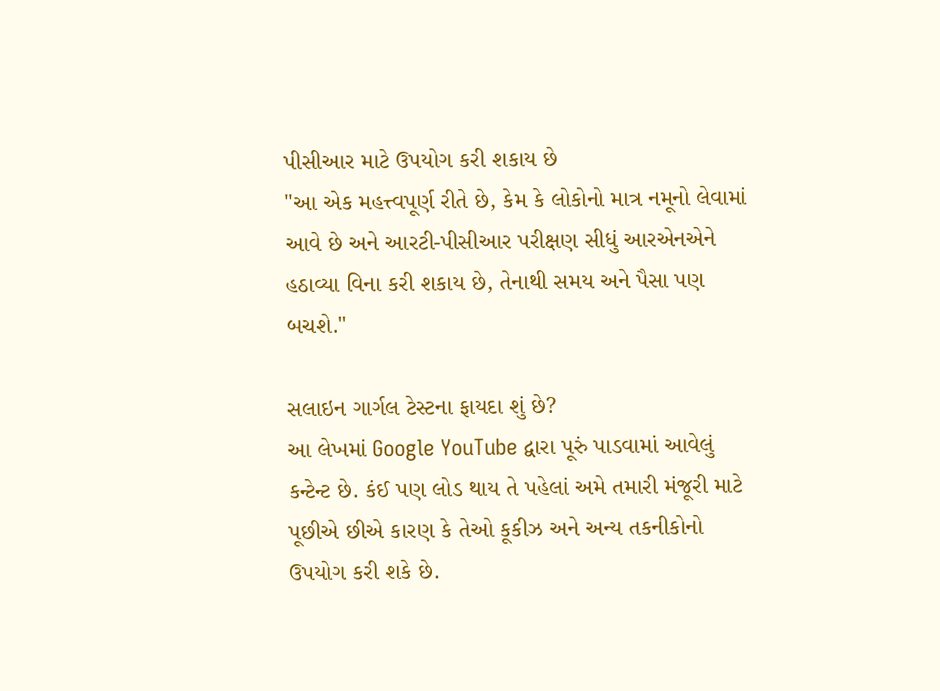પીસીઆર માટે ઉપયોગ કરી શકાય છે
"આ એક મહત્ત્વપૂર્ણ રીતે છે, કેમ કે લોકોનો માત્ર નમૂનો લેવામાં આવે છે અને આરટી-પીસીઆર પરીક્ષણ સીધું આરએનએને હઠાવ્યા વિના કરી શકાય છે, તેનાથી સમય અને પૈસા પણ બચશે."

સલાઇન ગાર્ગલ ટેસ્ટના ફાયદા શું છે?
આ લેખમાં Google YouTube દ્વારા પૂરું પાડવામાં આવેલું કન્ટેન્ટ છે. કંઈ પણ લોડ થાય તે પહેલાં અમે તમારી મંજૂરી માટે પૂછીએ છીએ કારણ કે તેઓ કૂકીઝ અને અન્ય તકનીકોનો ઉપયોગ કરી શકે છે.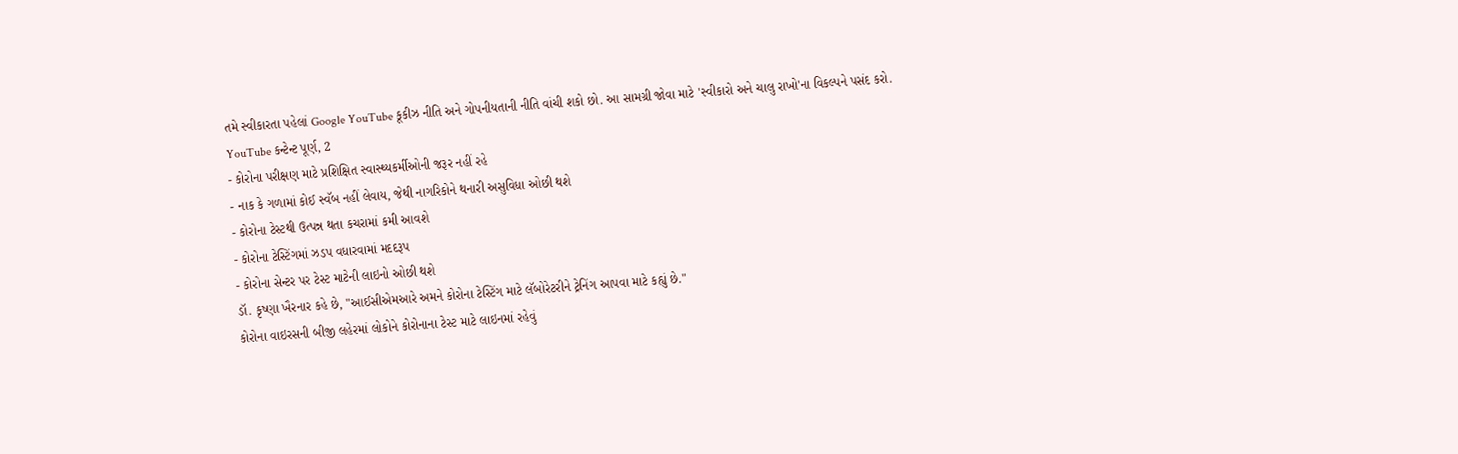તમે સ્વીકારતા પહેલાં Google YouTube કૂકીઝ નીતિ અને ગોપનીયતાની નીતિ વાંચી શકો છો. આ સામગ્રી જોવા માટે 'સ્વીકારો અને ચાલુ રાખો'ના વિકલ્પને પસંદ કરો.
YouTube કન્ટેન્ટ પૂર્ણ, 2
- કોરોના પરીક્ષણ માટે પ્રશિક્ષિત સ્વાસ્થ્યકર્મીઓની જરૂર નહીં રહે
- નાક કે ગળામાં કોઈ સ્વૅબ નહીં લેવાય, જેથી નાગરિકોને થનારી અસુવિધા ઓછી થશે
- કોરોના ટેસ્ટથી ઉત્પન્ન થતા કચરામાં કમી આવશે
- કોરોના ટેસ્ટિંગમાં ઝડપ વધારવામાં મદદરૂપ
- કોરોના સેન્ટર પર ટેસ્ટ માટેની લાઇનો ઓછી થશે
ડૉ. કૃષ્ણા ખૈરનાર કહે છે, "આઈસીએમઆરે અમને કોરોના ટેસ્ટિંગ માટે લૅબોરેટરીને ટ્રેનિંગ આપવા માટે કહ્યું છે."
કોરોના વાઇરસની બીજી લહેરમાં લોકોને કોરોનાના ટેસ્ટ માટે લાઇનમાં રહેવું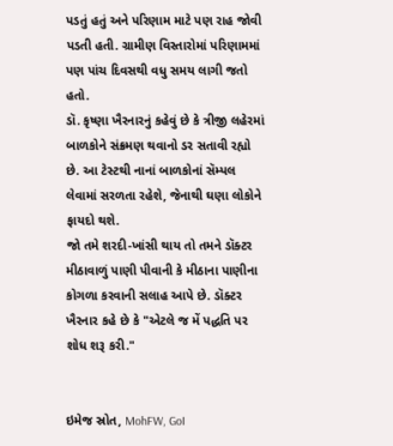પડતું હતું અને પરિણામ માટે પણ રાહ જોવી પડતી હતી. ગ્રામીણ વિસ્તારોમાં પરિણામમાં પણ પાંચ દિવસથી વધુ સમય લાગી જતો હતો.
ડૉ. કૃષ્ણા ખૈરનારનું કહેવું છે કે ત્રીજી લહેરમાં બાળકોને સંક્રમણ થવાનો ડર સતાવી રહ્યો છે. આ ટેસ્ટથી નાનાં બાળકોનાં સૅમ્પલ લેવામાં સરળતા રહેશે, જેનાથી ઘણા લોકોને ફાયદો થશે.
જો તમે શરદી-ખાંસી થાય તો તમને ડૉક્ટર મીઠાવાળું પાણી પીવાની કે મીઠાના પાણીના કોગળા કરવાની સલાહ આપે છે. ડૉક્ટર ખૈરનાર કહે છે કે "એટલે જ મેં પદ્ધતિ પર શોધ શરૂ કરી."


ઇમેજ સ્રોત, MohFW, GoI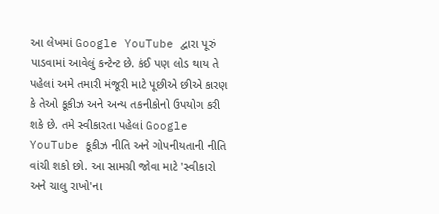આ લેખમાં Google YouTube દ્વારા પૂરું પાડવામાં આવેલું કન્ટેન્ટ છે. કંઈ પણ લોડ થાય તે પહેલાં અમે તમારી મંજૂરી માટે પૂછીએ છીએ કારણ કે તેઓ કૂકીઝ અને અન્ય તકનીકોનો ઉપયોગ કરી શકે છે. તમે સ્વીકારતા પહેલાં Google YouTube કૂકીઝ નીતિ અને ગોપનીયતાની નીતિ વાંચી શકો છો. આ સામગ્રી જોવા માટે 'સ્વીકારો અને ચાલુ રાખો'ના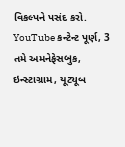વિકલ્પને પસંદ કરો.
YouTube કન્ટેન્ટ પૂર્ણ, 3
તમે અમનેફેસબુક, ઇન્સ્ટાગ્રામ, યૂટ્યૂબ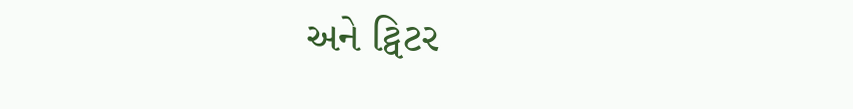અને ટ્વિટર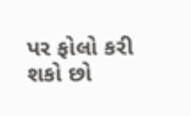પર ફોલો કરી શકો છો